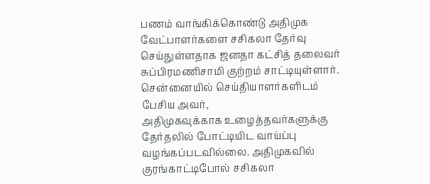பணம் வாங்கிக்கொண்டு அதிமுக வேட்பாளர்களை சசிகலா தேர்வு செய்துள்ளதாக ஜனதா கட்சித் தலைவர் சுப்பிரமணிசாமி குற்றம் சாட்டியுள்ளார்.
சென்னையில் செய்தியாளர்களிடம் பேசிய அவர்,
அதிமுகவுக்காக உழைத்தவர்களுக்கு தேர்தலில் போட்டியிட வாய்ப்பு வழங்கப்படவில்லை. அதிமுகவில் குரங்காட்டிபோல் சசிகலா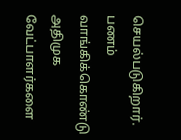செயல்படுகிறார். பணம் வாங்கிக்கொண்டு அதிமுக வேட்பாளர்களை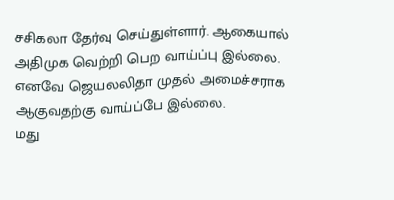சசிகலா தேர்வு செய்துள்ளார். ஆகையால் அதிமுக வெற்றி பெற வாய்ப்பு இல்லை. எனவே ஜெயலலிதா முதல் அமைச்சராக ஆகுவதற்கு வாய்ப்பே இல்லை.
மது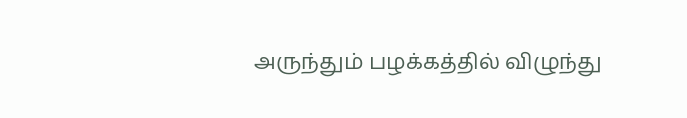அருந்தும் பழக்கத்தில் விழுந்து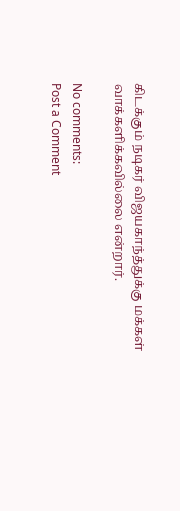கிடக்கும் நடிகர் விஜயகாந்த்துக்கு மக்கள் வாக்களிக்கவில்லை என்றார்.

No comments:
Post a Comment